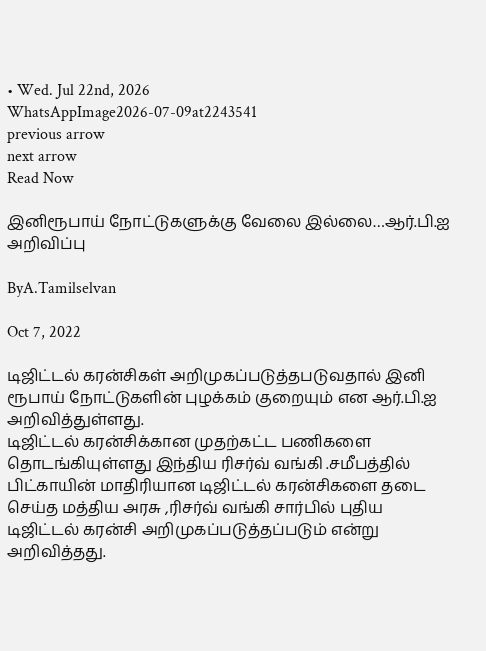• Wed. Jul 22nd, 2026
WhatsAppImage2026-07-09at2243541
previous arrow
next arrow
Read Now

இனிரூபாய் நோட்டுகளுக்கு வேலை இல்லை…ஆர்.பி.ஐ அறிவிப்பு

ByA.Tamilselvan

Oct 7, 2022

டிஜிட்டல் கரன்சிகள் அறிமுகப்படுத்தபடுவதால் இனி ரூபாய் நோட்டுகளின் புழக்கம் குறையும் என ஆர்.பி.ஐ அறிவித்துள்ளது.
டிஜிட்டல் கரன்சிக்கான முதற்கட்ட பணிகளை தொடங்கியுள்ளது இந்திய ரிசர்வ் வங்கி .சமீபத்தில் பிட்காயின் மாதிரியான டிஜிட்டல் கரன்சிகளை தடை செய்த மத்திய அரசு ,ரிசர்வ் வங்கி சார்பில் புதிய டிஜிட்டல் கரன்சி அறிமுகப்படுத்தப்படும் என்று அறிவித்தது.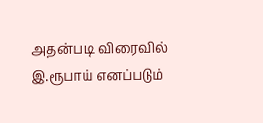அதன்படி விரைவில் இ.ரூபாய் எனப்படும்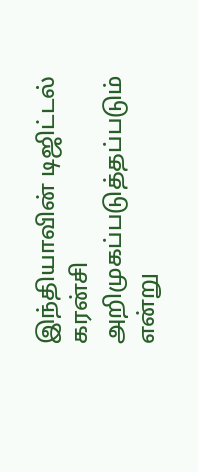இந்தியாவின் டிஜிட்டல் கரன்சி அறிமுகப்படுத்தப்படும் என்று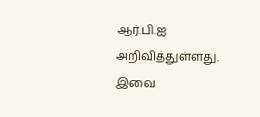ஆர்.பி.ஐ அறிவித்துள்ளது. இவை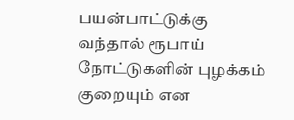பயன்பாட்டுக்கு வந்தால் ரூபாய் நோட்டுகளின் புழக்கம் குறையும் என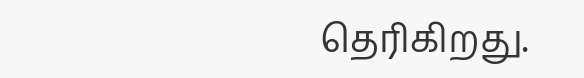தெரிகிறது.